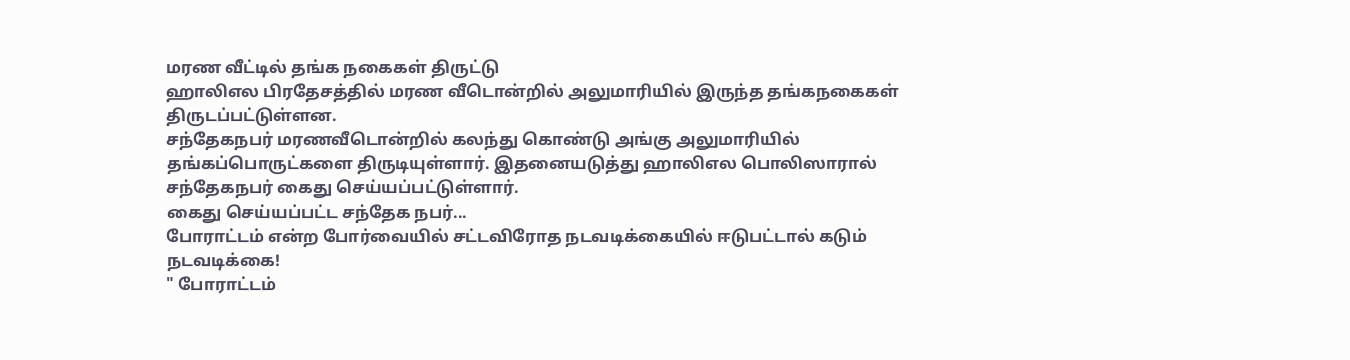மரண வீட்டில் தங்க நகைகள் திருட்டு
ஹாலிஎல பிரதேசத்தில் மரண வீடொன்றில் அலுமாரியில் இருந்த தங்கநகைகள் திருடப்பட்டுள்ளன.
சந்தேகநபர் மரணவீடொன்றில் கலந்து கொண்டு அங்கு அலுமாரியில் தங்கப்பொருட்களை திருடியுள்ளார். இதனையடுத்து ஹாலிஎல பொலிஸாரால் சந்தேகநபர் கைது செய்யப்பட்டுள்ளார்.
கைது செய்யப்பட்ட சந்தேக நபர்...
போராட்டம் என்ற போர்வையில் சட்டவிரோத நடவடிக்கையில் ஈடுபட்டால் கடும் நடவடிக்கை!
" போராட்டம்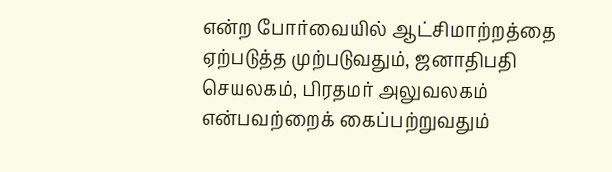என்ற போர்வையில் ஆட்சிமாற்றத்தை ஏற்படுத்த முற்படுவதும், ஜனாதிபதி செயலகம், பிரதமர் அலுவலகம் என்பவற்றைக் கைப்பற்றுவதும்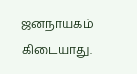ஜனநாயகம் கிடையாது.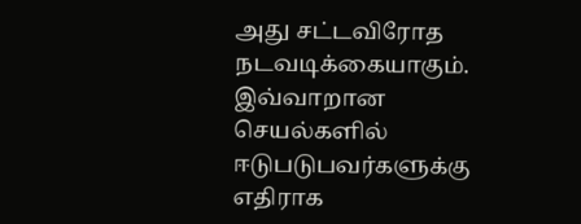அது சட்டவிரோத நடவடிக்கையாகும். இவ்வாறான செயல்களில் ஈடுபடுபவர்களுக்கு எதிராக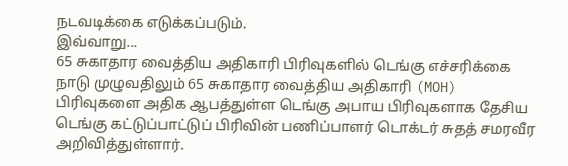நடவடிக்கை எடுக்கப்படும்.
இவ்வாறு...
65 சுகாதார வைத்திய அதிகாரி பிரிவுகளில் டெங்கு எச்சரிக்கை
நாடு முழுவதிலும் 65 சுகாதார வைத்திய அதிகாரி (MOH) பிரிவுகளை அதிக ஆபத்துள்ள டெங்கு அபாய பிரிவுகளாக தேசிய டெங்கு கட்டுப்பாட்டுப் பிரிவின் பணிப்பாளர் டொக்டர் சுதத் சமரவீர அறிவித்துள்ளார்.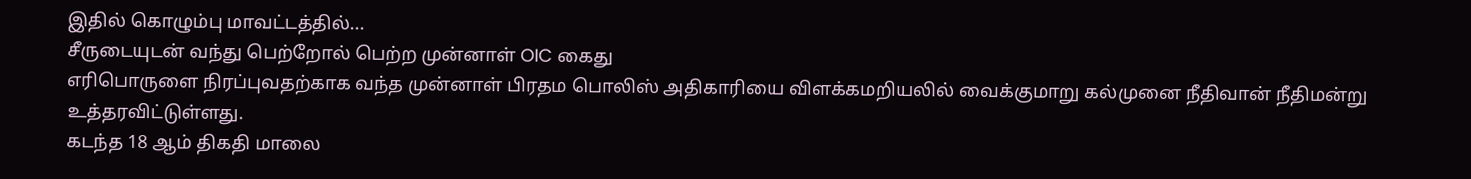இதில் கொழும்பு மாவட்டத்தில்...
சீருடையுடன் வந்து பெற்றோல் பெற்ற முன்னாள் OIC கைது
எரிபொருளை நிரப்புவதற்காக வந்த முன்னாள் பிரதம பொலிஸ் அதிகாரியை விளக்கமறியலில் வைக்குமாறு கல்முனை நீதிவான் நீதிமன்று உத்தரவிட்டுள்ளது.
கடந்த 18 ஆம் திகதி மாலை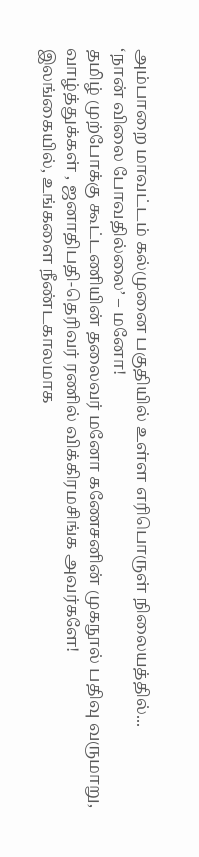அம்பாறை மாவட்டம் கல்முனை பகுதியில் உள்ள எரிபொருள் நிலையத்தில்...
‘நான் விலை போவதில்லை’ – மனோ!
தமிழ் முற்போக்கு கூட்டணியின் தலைவர் மனோ கணேசனின் முகநூல் பதிவு வருமாறு,
வாழ்த்துக்கள் , ஜனாதிபதி-தெரிவர் ரணில் விக்கிரமசிங்க அவர்களே!
இலங்கையில், உங்களை நீண்டகாலமாக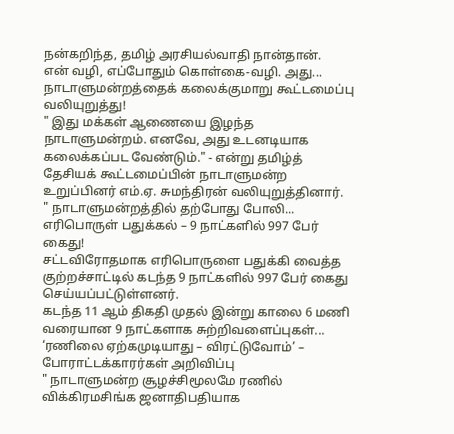நன்கறிந்த, தமிழ் அரசியல்வாதி நான்தான்.
என் வழி, எப்போதும் கொள்கை-வழி. அது...
நாடாளுமன்றத்தைக் கலைக்குமாறு கூட்டமைப்பு வலியுறுத்து!
" இது மக்கள் ஆணையை இழந்த நாடாளுமன்றம். எனவே, அது உடனடியாக கலைக்கப்பட வேண்டும்." - என்று தமிழ்த் தேசியக் கூட்டமைப்பின் நாடாளுமன்ற உறுப்பினர் எம்.ஏ. சுமந்திரன் வலியுறுத்தினார்.
" நாடாளுமன்றத்தில் தற்போது போலி...
எரிபொருள் பதுக்கல் – 9 நாட்களில் 997 பேர் கைது!
சட்டவிரோதமாக எரிபொருளை பதுக்கி வைத்த குற்றச்சாட்டில் கடந்த 9 நாட்களில் 997 பேர் கைது செய்யப்பட்டுள்ளனர்.
கடந்த 11 ஆம் திகதி முதல் இன்று காலை 6 மணி வரையான 9 நாட்களாக சுற்றிவளைப்புகள்...
‘ரணிலை ஏற்கமுடியாது – விரட்டுவோம்’ – போராட்டக்காரர்கள் அறிவிப்பு
" நாடாளுமன்ற சூழச்சிமூலமே ரணில் விக்கிரமசிங்க ஜனாதிபதியாக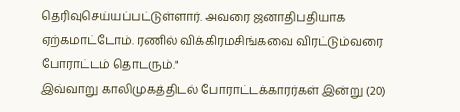தெரிவுசெய்யப்பட்டுள்ளார். அவரை ஜனாதிபதியாக ஏற்கமாட்டோம். ரணில் விக்கிரமசிங்கவை விரட்டும்வரை போராட்டம் தொடரும்."
இவ்வாறு காலிமுகத்திடல் போராட்டக்காரர்கள் இன்று (20)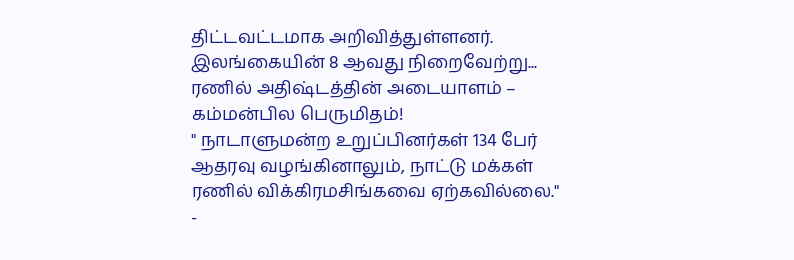திட்டவட்டமாக அறிவித்துள்ளனர்.
இலங்கையின் 8 ஆவது நிறைவேற்று...
ரணில் அதிஷ்டத்தின் அடையாளம் – கம்மன்பில பெருமிதம்!
" நாடாளுமன்ற உறுப்பினர்கள் 134 பேர் ஆதரவு வழங்கினாலும், நாட்டு மக்கள் ரணில் விக்கிரமசிங்கவை ஏற்கவில்லை." -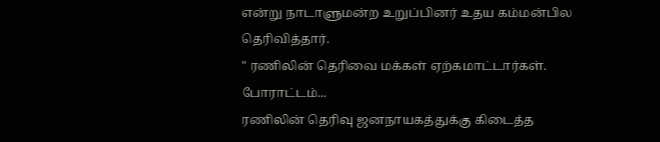என்று நாடாளுமன்ற உறுப்பினர் உதய கம்மன்பில தெரிவித்தார்.
" ரணிலின் தெரிவை மக்கள் ஏற்கமாட்டார்கள். போராட்டம்...
ரணிலின் தெரிவு ஜனநாயகத்துக்கு கிடைத்த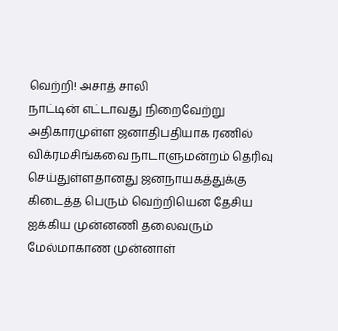வெற்றி! அசாத் சாலி
நாட்டின் எட்டாவது நிறைவேற்று அதிகாரமுள்ள ஜனாதிபதியாக ரணில் விக்ரமசிங்கவை நாடாளுமன்றம் தெரிவு செய்துள்ளதானது ஜனநாயகத்துக்கு கிடைத்த பெரும் வெற்றியென தேசிய ஐக்கிய முன்னணி தலைவரும் மேல்மாகாண முன்னாள்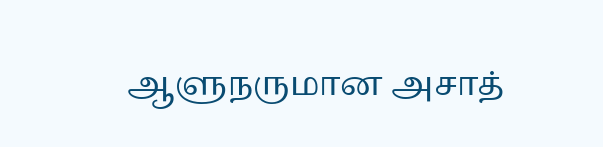ஆளுநருமான அசாத்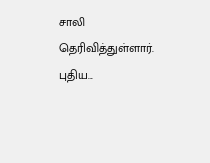சாலி தெரிவித்துள்ளார்.
புதிய...